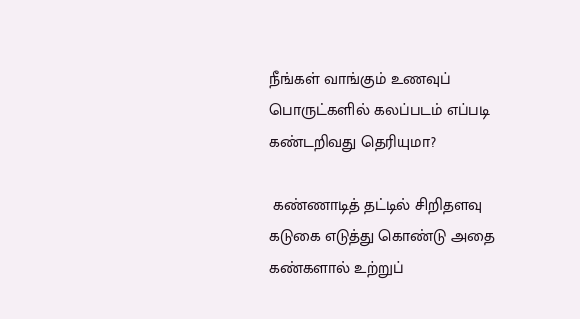நீங்கள் வாங்கும் உணவுப் பொருட்களில் கலப்படம் எப்படி கண்டறிவது தெரியுமா?

 கண்ணாடித் தட்டில் சிறிதளவு கடுகை எடுத்து கொண்டு அதை கண்களால் உற்றுப்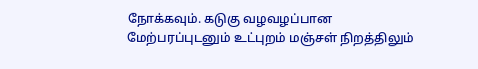நோக்கவும். கடுகு வழவழப்பான மேற்பரப்புடனும் உட்புறம் மஞ்சள் நிறத்திலும்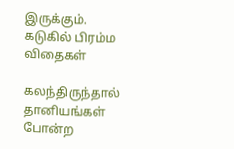இருக்கும். கடுகில் பிரம்ம விதைகள்

கலந்திருந்தால் தானியங்கள் போன்ற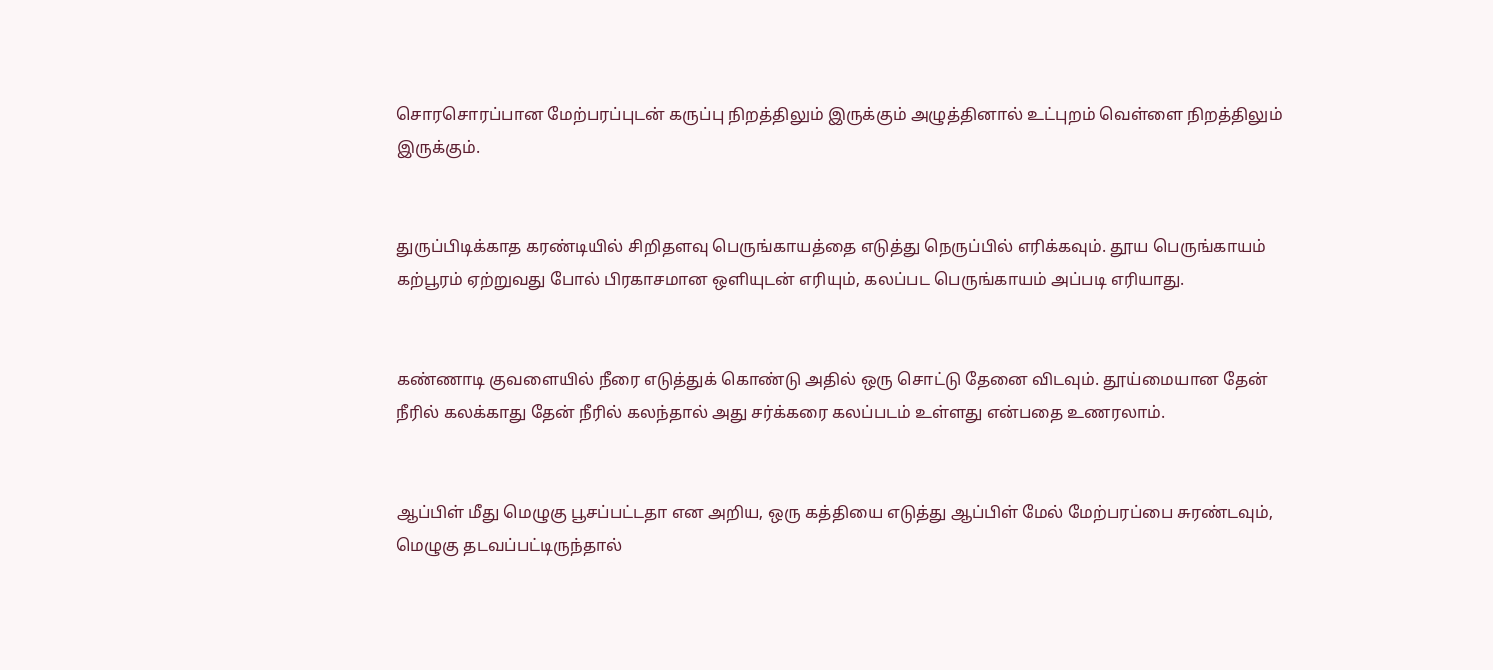சொரசொரப்பான மேற்பரப்புடன் கருப்பு நிறத்திலும் இருக்கும் அழுத்தினால் உட்புறம் வெள்ளை நிறத்திலும் இருக்கும்.


துருப்பிடிக்காத கரண்டியில் சிறிதளவு பெருங்காயத்தை எடுத்து நெருப்பில் எரிக்கவும். தூய பெருங்காயம் கற்பூரம் ஏற்றுவது போல் பிரகாசமான ஒளியுடன் எரியும், கலப்பட பெருங்காயம் அப்படி எரியாது.


கண்ணாடி குவளையில் நீரை எடுத்துக் கொண்டு அதில் ஒரு சொட்டு தேனை விடவும். தூய்மையான தேன் நீரில் கலக்காது தேன் நீரில் கலந்தால் அது சர்க்கரை கலப்படம் உள்ளது என்பதை உணரலாம்.


ஆப்பிள் மீது மெழுகு பூசப்பட்டதா என அறிய, ஒரு கத்தியை எடுத்து ஆப்பிள் மேல் மேற்பரப்பை சுரண்டவும், மெழுகு தடவப்பட்டிருந்தால்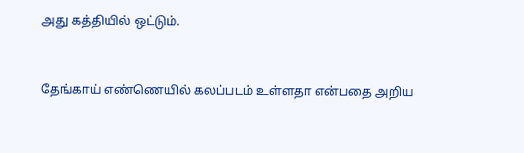அது கத்தியில் ஒட்டும்.


தேங்காய் எண்ணெயில் கலப்படம் உள்ளதா என்பதை அறிய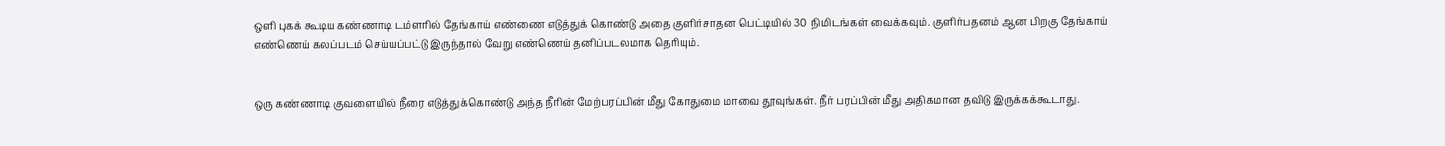ஒளி புகக் கூடிய கண்ணாடி டம்ளரில் தேங்காய் எண்ணை எடுத்துக் கொண்டு அதை குளிர்சாதன பெட்டியில் 30 நிமிடங்கள் வைக்கவும். குளிர்பதனம் ஆன பிறகு தேங்காய் எண்ணெய் கலப்படம் செய்யப்பட்டு இருந்தால் வேறு எண்ணெய் தனிப்படலமாக தெரியும்.


ஒரு கண்ணாடி குவளையில் நீரை எடுத்துக்கொண்டு அந்த நீரின் மேற்பரப்பின் மீது கோதுமை மாவை தூவுங்கள். நீர் பரப்பின் மீது அதிகமான தவிடு இருக்கக்கூடாது.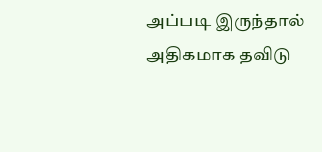அப்படி இருந்தால் அதிகமாக தவிடு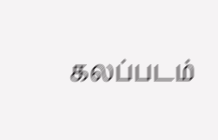கலப்படம்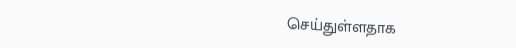செய்துள்ளதாக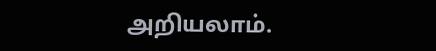அறியலாம்.